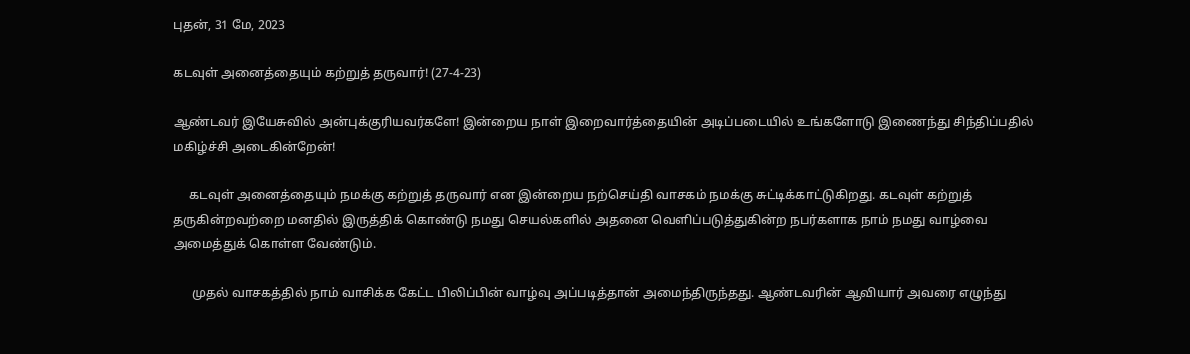புதன், 31 மே, 2023

கடவுள் அனைத்தையும் கற்றுத் தருவார்! (27-4-23)

ஆண்டவர் இயேசுவில் அன்புக்குரியவர்களே! இன்றைய நாள் இறைவார்த்தையின் அடிப்படையில் உங்களோடு இணைந்து சிந்திப்பதில் மகிழ்ச்சி அடைகின்றேன்!

     கடவுள் அனைத்தையும் நமக்கு கற்றுத் தருவார் என இன்றைய நற்செய்தி வாசகம் நமக்கு சுட்டிக்காட்டுகிறது. கடவுள் கற்றுத் தருகின்றவற்றை மனதில் இருத்திக் கொண்டு நமது செயல்களில் அதனை வெளிப்படுத்துகின்ற நபர்களாக நாம் நமது வாழ்வை அமைத்துக் கொள்ள வேண்டும்.

      முதல் வாசகத்தில் நாம் வாசிக்க கேட்ட பிலிப்பின் வாழ்வு அப்படித்தான் அமைந்திருந்தது. ஆண்டவரின் ஆவியார் அவரை எழுந்து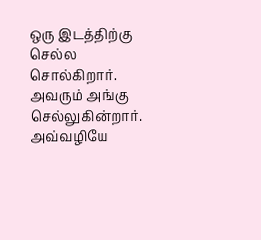ஒரு இடத்திற்கு செல்ல சொல்கிறார். அவரும் அங்கு செல்லுகின்றார். அவ்வழியே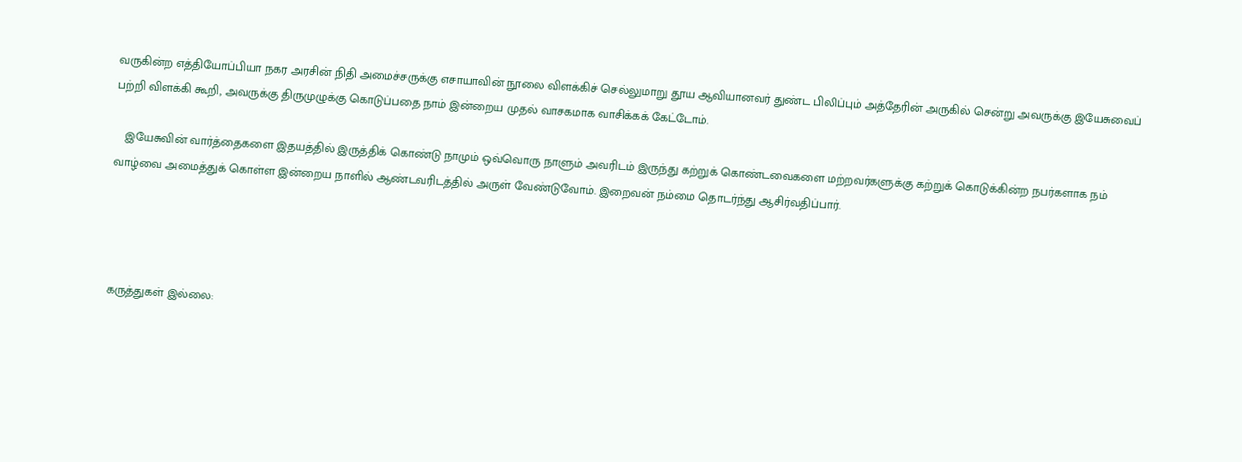வருகின்ற எத்தியோப்பியா நகர அரசின் நிதி அமைச்சருக்கு எசாயாவின் நூலை விளக்கிச் செல்லுமாறு தூய ஆவியானவர் துண்ட பிலிப்பும் அத்தேரின் அருகில் சென்று அவருக்கு இயேசுவைப் பற்றி விளக்கி கூறி, அவருக்கு திருமுழுக்கு கொடுப்பதை நாம் இன்றைய முதல் வாசகமாக வாசிக்கக் கேட்டோம்.

   இயேசுவின் வார்த்தைகளை இதயத்தில் இருத்திக் கொண்டு நாமும் ஒவ்வொரு நாளும் அவரிடம் இருந்து கற்றுக் கொண்டவைகளை மற்றவர்களுக்கு கற்றுக் கொடுக்கின்ற நபர்களாக நம் வாழ்வை அமைத்துக் கொள்ள இன்றைய நாளில் ஆண்டவரிடத்தில் அருள் வேண்டுவோம். இறைவன் நம்மை தொடர்ந்து ஆசிர்வதிப்பார்.




கருத்துகள் இல்லை: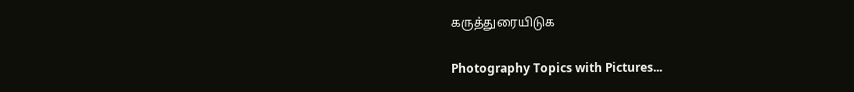கருத்துரையிடுக

Photography Topics with Pictures...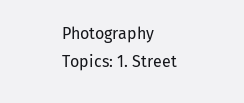Photography Topics: 1. Street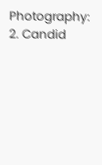Photography:  2. Candid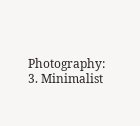Photography: 3. Minimalist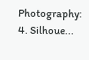Photography: 4. Silhoue...